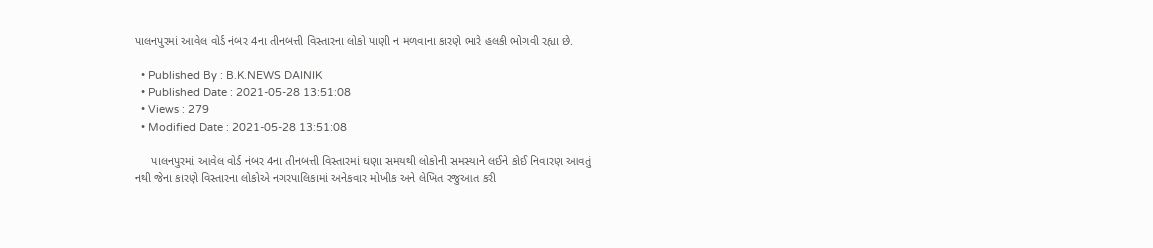પાલનપુરમાં આવેલ વોર્ડ નંબર 4ના તીનબત્તી વિસ્તારના લોકો પાણી ન મળવાના કારણે ભારે હલકી ભોગવી રહ્યા છે.

  • Published By : B.K.NEWS DAINIK
  • Published Date : 2021-05-28 13:51:08
  • Views : 279
  • Modified Date : 2021-05-28 13:51:08

     પાલનપુરમાં આવેલ વોર્ડ નંબર 4ના તીનબત્તી વિસ્તારમાં ઘણા સમયથી લોકોની સમસ્યાને લઈને કોઈ નિવારણ આવતું નથી જેના કારણે વિસ્તારના લોકોએ નગરપાલિકામાં અનેકવાર મોખીક અને લેખિત રજુઆત કરી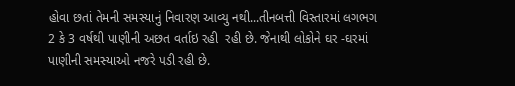હોવા છતાં તેમની સમસ્યાનું નિવારણ આવ્યુ નથી...તીનબત્તી વિસ્તારમાં લગભગ 2 કે 3 વર્ષથી પાણીની અછત વર્તાઇ રહી  રહી છે. જેનાથી લોકોને ઘર -ઘરમાં પાણીની સમસ્યાઓ નજરે પડી રહી છે.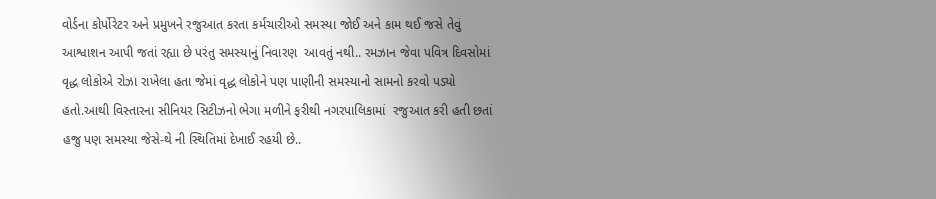વોર્ડના કોર્પોરેટર અને પ્રમુખને રજુઆત કરતા કર્મચારીઓ સમસ્યા જોઈ અને કામ થઈ જસે તેવું આશ્વાશન આપી જતાં રહ્યા છે પરંતુ સમસ્યાનું નિવારણ  આવતું નથી.. રમઝાન જેવા પવિત્ર દિવસોમાં વૃદ્ધ લોકોએ રોઝા રાખેલા હતા જેમાં વૃદ્ધ લોકોને પણ પાણીની સમસ્યાનો સામનો કરવો પડ્યો હતો.આથી વિસ્તારના સીનિયર સિટીઝનો ભેગા મળીને ફરીથી નગરપાલિકામાં  રજુઆત કરી હતી છતાં હજુ પણ સમસ્યા જેસે-થે ની સ્થિતિમાં દેખાઈ રહયી છે..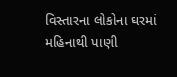વિસ્તારના લોકોના ઘરમાં મહિનાથી પાણી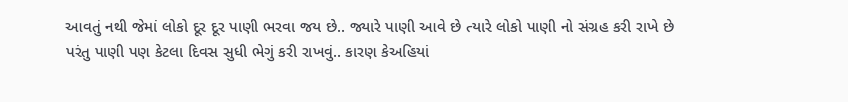આવતું નથી જેમાં લોકો દૂર દૂર પાણી ભરવા જય છે.. જ્યારે પાણી આવે છે ત્યારે લોકો પાણી નો સંગ્રહ કરી રાખે છે પરંતુ પાણી પણ કેટલા દિવસ સુધી ભેગું કરી રાખવું.. કારણ કેઅહિયાં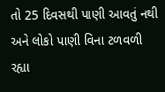તો 25 દિવસથી પાણી આવતું નથી અને લોકો પાણી વિના ટળવળી રહ્યા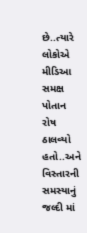છે..ત્યારે લોકોએ મીડિઆ સમક્ષ પોતાન રોષ ઠાલવ્યો હતો..અને વિસ્તારની સમસ્યાનું જલ્દી માં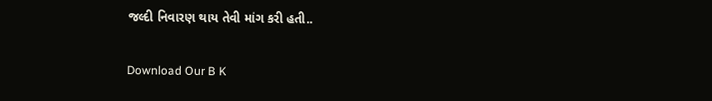જલ્દી નિવારણ થાય તેવી માંગ કરી હતી..

Download Our B K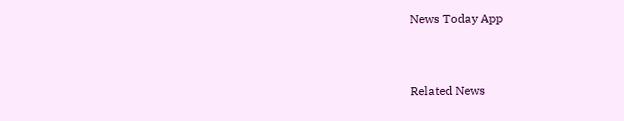News Today App



Related News